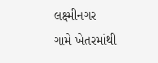લક્ષ્મીનગર ગામે ખેતરમાંથી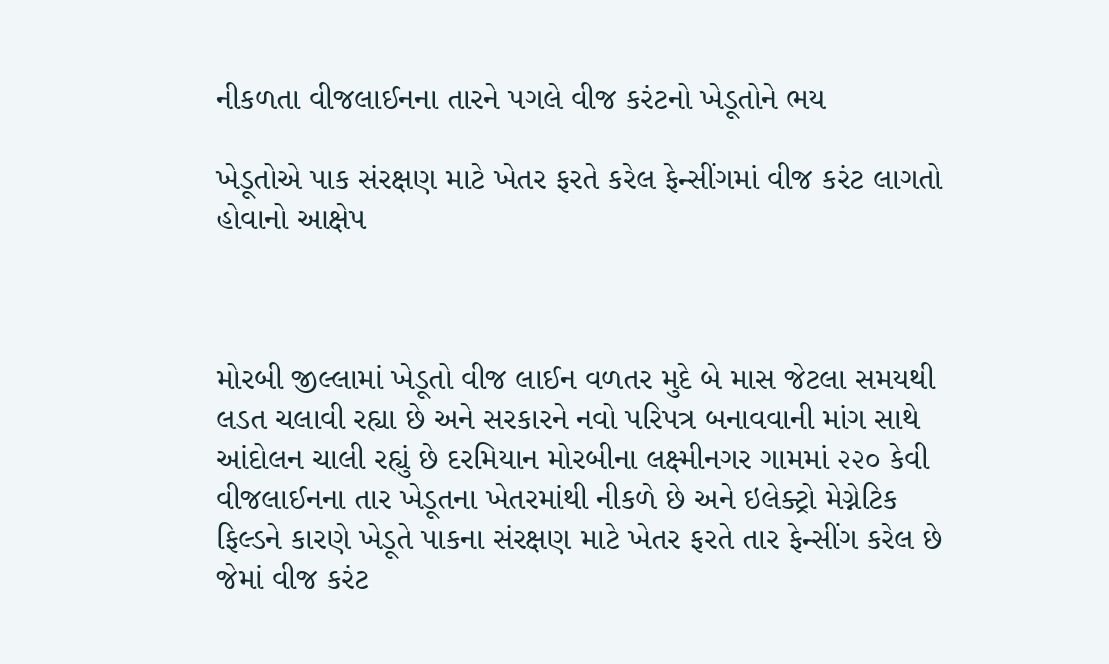નીકળતા વીજલાઈનના તારને પગલે વીજ કરંટનો ખેડૂતોને ભય

ખેડૂતોએ પાક સંરક્ષણ માટે ખેતર ફરતે કરેલ ફેન્સીંગમાં વીજ કરંટ લાગતો હોવાનો આક્ષેપ



મોરબી જીલ્લામાં ખેડૂતો વીજ લાઈન વળતર મુદે બે માસ જેટલા સમયથી લડત ચલાવી રહ્યા છે અને સરકારને નવો પરિપત્ર બનાવવાની માંગ સાથે આંદોલન ચાલી રહ્યું છે દરમિયાન મોરબીના લક્ષ્મીનગર ગામમાં ૨૨૦ કેવી વીજલાઈનના તાર ખેડૂતના ખેતરમાંથી નીકળે છે અને ઇલેક્ટ્રો મેગ્નેટિક ફિલ્ડને કારણે ખેડૂતે પાકના સંરક્ષણ માટે ખેતર ફરતે તાર ફેન્સીંગ કરેલ છે જેમાં વીજ કરંટ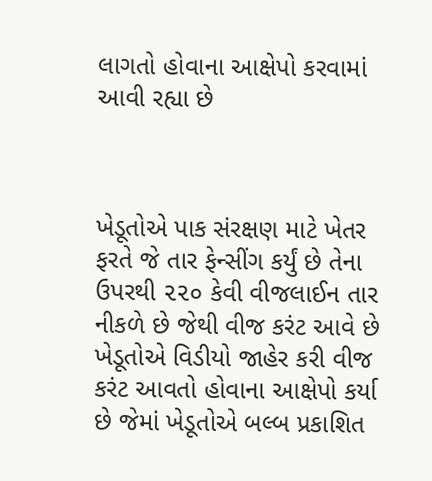લાગતો હોવાના આક્ષેપો કરવામાં આવી રહ્યા છે



ખેડૂતોએ પાક સંરક્ષણ માટે ખેતર ફરતે જે તાર ફેન્સીંગ કર્યું છે તેના ઉપરથી ૨૨૦ કેવી વીજલાઈન તાર નીકળે છે જેથી વીજ કરંટ આવે છે ખેડૂતોએ વિડીયો જાહેર કરી વીજ કરંટ આવતો હોવાના આક્ષેપો કર્યા છે જેમાં ખેડૂતોએ બલ્બ પ્રકાશિત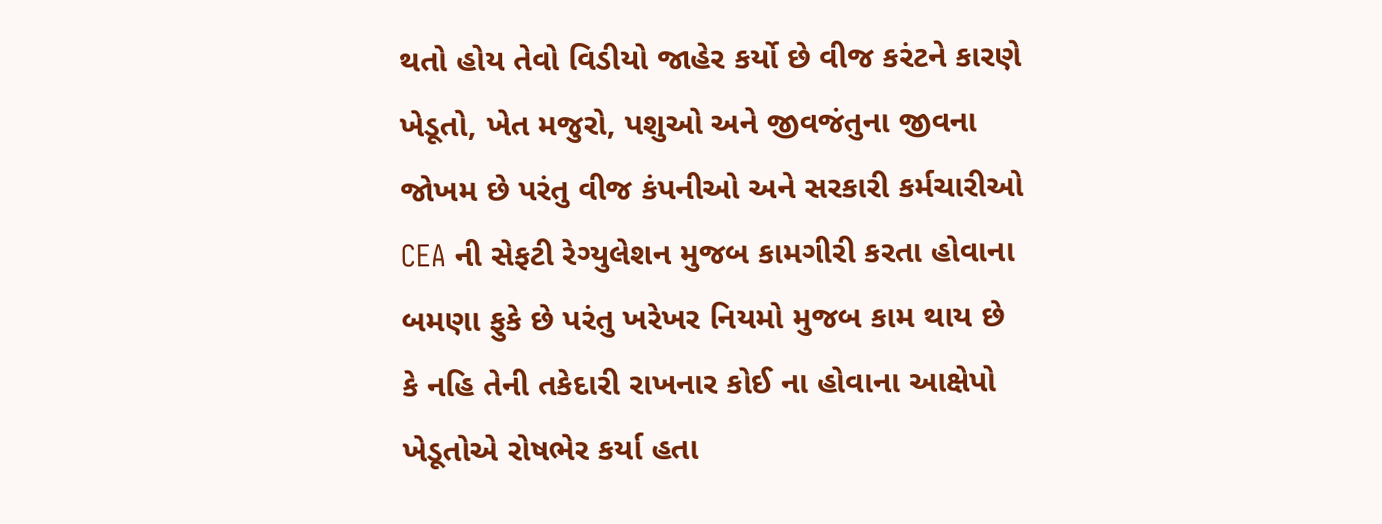થતો હોય તેવો વિડીયો જાહેર કર્યો છે વીજ કરંટને કારણે ખેડૂતો, ખેત મજુરો, પશુઓ અને જીવજંતુના જીવના જોખમ છે પરંતુ વીજ કંપનીઓ અને સરકારી કર્મચારીઓ CEA ની સેફટી રેગ્યુલેશન મુજબ કામગીરી કરતા હોવાના બમણા ફુકે છે પરંતુ ખરેખર નિયમો મુજબ કામ થાય છે કે નહિ તેની તકેદારી રાખનાર કોઈ ના હોવાના આક્ષેપો ખેડૂતોએ રોષભેર કર્યા હતા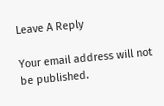Leave A Reply

Your email address will not be published.